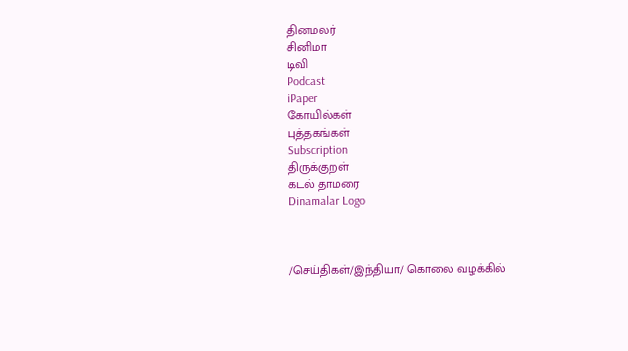தினமலர்
சினிமா
டிவி
Podcast
iPaper
கோயில்கள்
புத்தகங்கள்
Subscription
திருக்குறள்
கடல் தாமரை
Dinamalar Logo



/செய்திகள்/இந்தியா/ கொலை வழக்கில்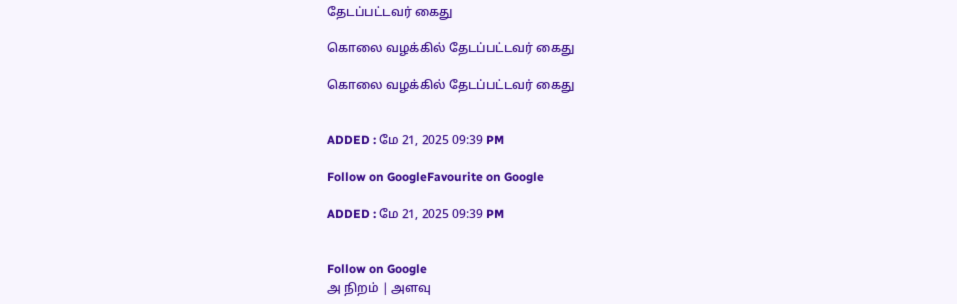தேடப்பட்டவர் கைது

கொலை வழக்கில் தேடப்பட்டவர் கைது

கொலை வழக்கில் தேடப்பட்டவர் கைது


ADDED : மே 21, 2025 09:39 PM

Follow on GoogleFavourite on Google

ADDED : மே 21, 2025 09:39 PM


Follow on Google
அ நிறம் | அளவு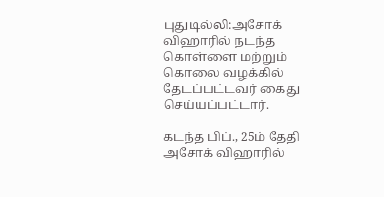புதுடில்லி:அசோக் விஹாரில் நடந்த கொள்ளை மற்றும் கொலை வழக்கில் தேடப்பட்டவர் கைது செய்யப்பட்டார்.

கடந்த பிப்., 25ம் தேதி அசோக் விஹாரில்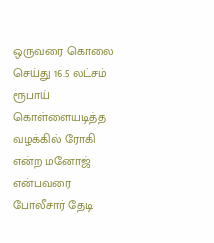ஒருவரை கொலை செய்து 16.5 லட்சம் ரூபாய் கொள்ளையடித்த வழக்கில் ரோகி என்ற மனோஜ் என்பவரை போலீசார் தேடி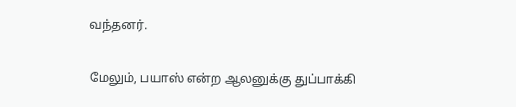வந்தனர்.

மேலும், பயாஸ் என்ற ஆலனுக்கு துப்பாக்கி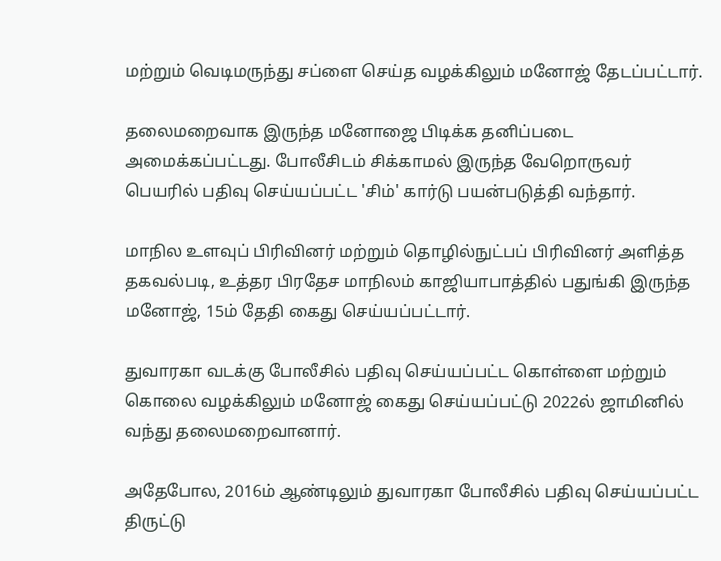மற்றும் வெடிமருந்து சப்ளை செய்த வழக்கிலும் மனோஜ் தேடப்பட்டார்.

தலைமறைவாக இருந்த மனோஜை பிடிக்க தனிப்படை அமைக்கப்பட்டது. போலீசிடம் சிக்காமல் இருந்த வேறொருவர் பெயரில் பதிவு செய்யப்பட்ட 'சிம்' கார்டு பயன்படுத்தி வந்தார்.

மாநில உளவுப் பிரிவினர் மற்றும் தொழில்நுட்பப் பிரிவினர் அளித்த தகவல்படி, உத்தர பிரதேச மாநிலம் காஜியாபாத்தில் பதுங்கி இருந்த மனோஜ், 15ம் தேதி கைது செய்யப்பட்டார்.

துவாரகா வடக்கு போலீசில் பதிவு செய்யப்பட்ட கொள்ளை மற்றும் கொலை வழக்கிலும் மனோஜ் கைது செய்யப்பட்டு 2022ல் ஜாமினில் வந்து தலைமறைவானார்.

அதேபோல, 2016ம் ஆண்டிலும் துவாரகா போலீசில் பதிவு செய்யப்பட்ட திருட்டு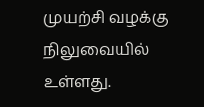முயற்சி வழக்கு நிலுவையில் உள்ளது.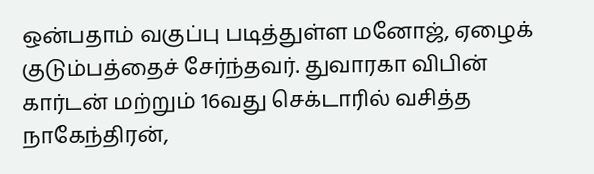ஒன்பதாம் வகுப்பு படித்துள்ள மனோஜ், ஏழைக் குடும்பத்தைச் சேர்ந்தவர். துவாரகா விபின் கார்டன் மற்றும் 16வது செக்டாரில் வசித்த நாகேந்திரன்,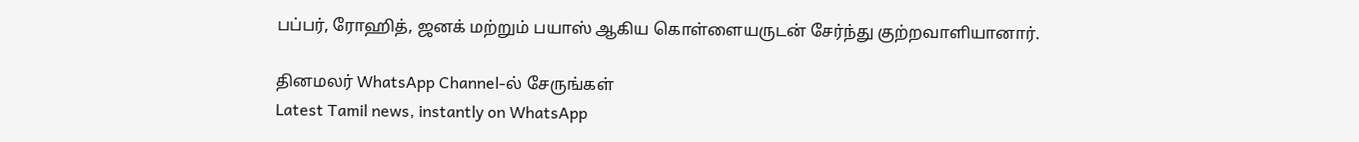பப்பர், ரோஹித், ஜனக் மற்றும் பயாஸ் ஆகிய கொள்ளையருடன் சேர்ந்து குற்றவாளியானார்.

தினமலர் WhatsApp Channel-ல் சேருங்கள்
Latest Tamil news, instantly on WhatsApp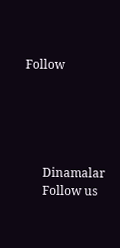Follow





      Dinamalar
      Follow us